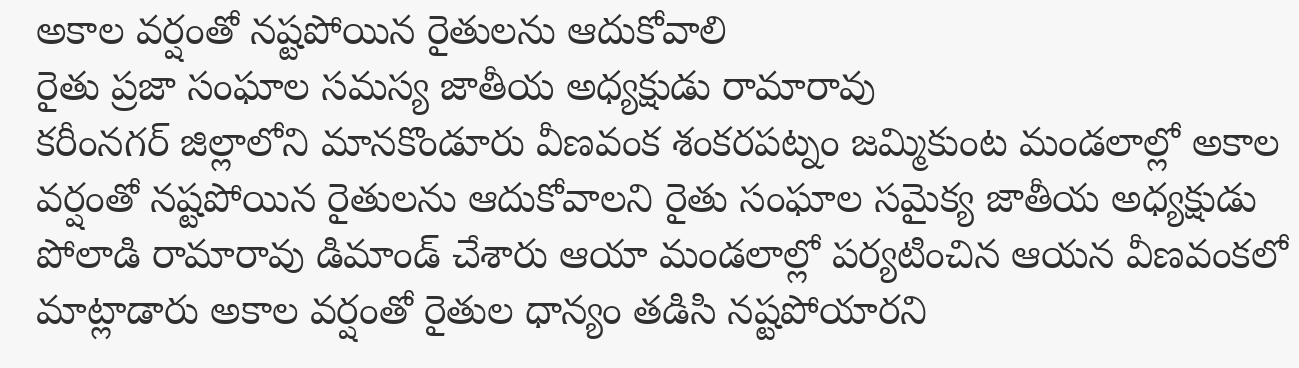అకాల వర్షంతో నష్టపోయిన రైతులను ఆదుకోవాలి
రైతు ప్రజా సంఘాల సమస్య జాతీయ అధ్యక్షుడు రామారావు
కరీంనగర్ జిల్లాలోని మానకొండూరు వీణవంక శంకరపట్నం జమ్మికుంట మండలాల్లో అకాల వర్షంతో నష్టపోయిన రైతులను ఆదుకోవాలని రైతు సంఘాల సమైక్య జాతీయ అధ్యక్షుడు పోలాడి రామారావు డిమాండ్ చేశారు ఆయా మండలాల్లో పర్యటించిన ఆయన వీణవంకలో మాట్లాడారు అకాల వర్షంతో రైతుల ధాన్యం తడిసి నష్టపోయారని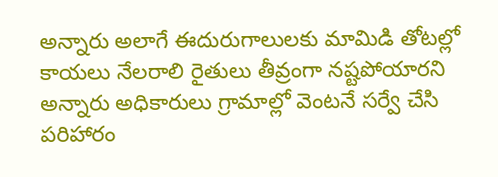అన్నారు అలాగే ఈదురుగాలులకు మామిడి తోటల్లో కాయలు నేలరాలి రైతులు తీవ్రంగా నష్టపోయారని అన్నారు అధికారులు గ్రామాల్లో వెంటనే సర్వే చేసి పరిహారం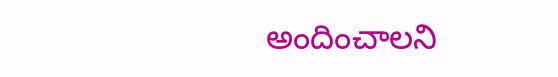అందించాలని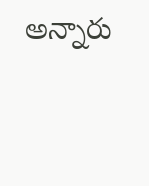అన్నారు